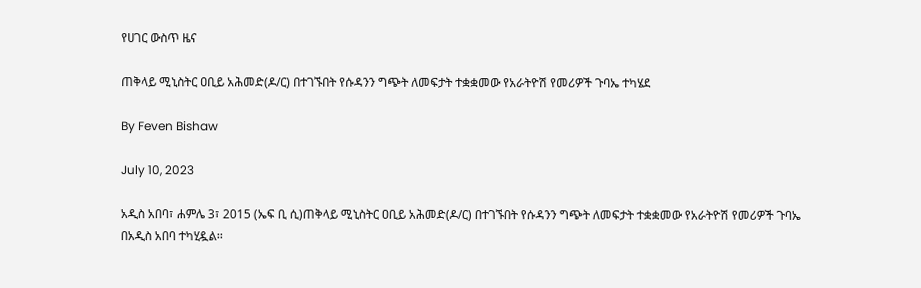የሀገር ውስጥ ዜና

ጠቅላይ ሚኒስትር ዐቢይ አሕመድ(ዶ/ር) በተገኙበት የሱዳንን ግጭት ለመፍታት ተቋቋመው የአራትዮሽ የመሪዎች ጉባኤ ተካሄደ

By Feven Bishaw

July 10, 2023

አዲስ አበባ፣ ሐምሌ 3፣ 2015 (ኤፍ ቢ ሲ)ጠቅላይ ሚኒስትር ዐቢይ አሕመድ(ዶ/ር) በተገኙበት የሱዳንን ግጭት ለመፍታት ተቋቋመው የአራትዮሽ የመሪዎች ጉባኤ በአዲስ አበባ ተካሂዷል፡፡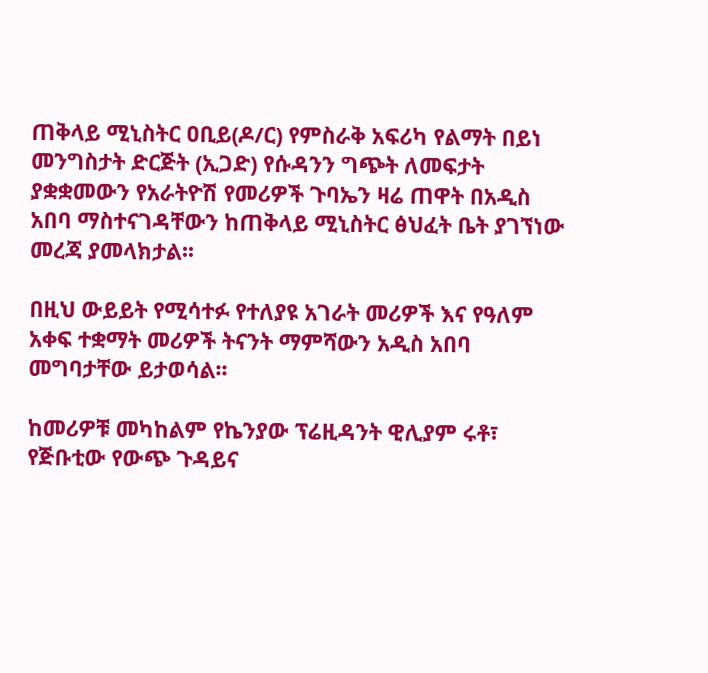ጠቅላይ ሚኒስትር ዐቢይ(ዶ/ር) የምስራቅ አፍሪካ የልማት በይነ መንግስታት ድርጅት (ኢጋድ) የሱዳንን ግጭት ለመፍታት ያቋቋመውን የአራትዮሽ የመሪዎች ጉባኤን ዛሬ ጠዋት በአዲስ አበባ ማስተናገዳቸውን ከጠቅላይ ሚኒስትር ፅህፈት ቤት ያገኘነው መረጃ ያመላክታል፡፡

በዚህ ውይይት የሚሳተፉ የተለያዩ አገራት መሪዎች እና የዓለም አቀፍ ተቋማት መሪዎች ትናንት ማምሻውን አዲስ አበባ መግባታቸው ይታወሳል፡፡

ከመሪዎቹ መካከልም የኬንያው ፕሬዚዳንት ዊሊያም ሩቶ፣ የጅቡቲው የውጭ ጉዳይና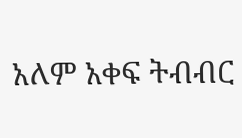አለም አቀፍ ትብብር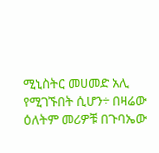ሚኒስትር መሀመድ አሊ የሚገኙበት ሲሆን÷ በዛሬው ዕለትም መሪዎቹ በጉባኤው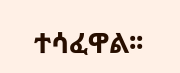ተሳፈዋል፡፡